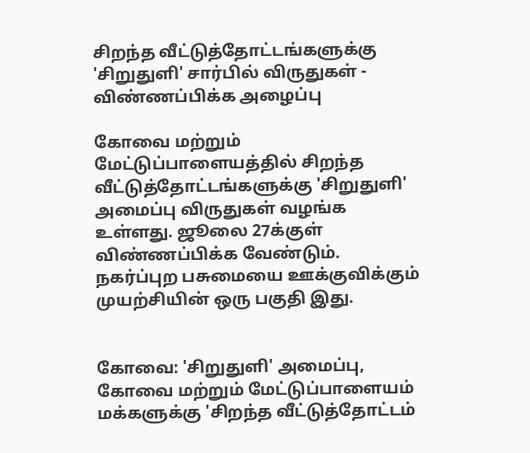சிறந்த வீட்டுத்தோட்டங்களுக்கு 'சிறுதுளி' சார்பில் விருதுகள் - விண்ணப்பிக்க அழைப்பு

கோவை மற்றும் மேட்டுப்பாளையத்தில் சிறந்த வீட்டுத்தோட்டங்களுக்கு 'சிறுதுளி' அமைப்பு விருதுகள் வழங்க உள்ளது. ஜூலை 27க்குள் விண்ணப்பிக்க வேண்டும். நகர்ப்புற பசுமையை ஊக்குவிக்கும் முயற்சியின் ஒரு பகுதி இது.


கோவை: 'சிறுதுளி' அமைப்பு, கோவை மற்றும் மேட்டுப்பாளையம் மக்களுக்கு 'சிறந்த வீட்டுத்தோட்டம்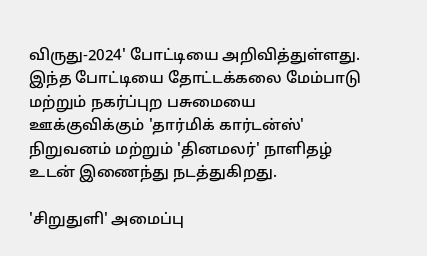விருது-2024' போட்டியை அறிவித்துள்ளது. இந்த போட்டியை தோட்டக்கலை மேம்பாடு மற்றும் நகர்ப்புற பசுமையை ஊக்குவிக்கும் 'தார்மிக் கார்டன்ஸ்' நிறுவனம் மற்றும் 'தினமலர்' நாளிதழ் உடன் இணைந்து நடத்துகிறது.

'சிறுதுளி' அமைப்பு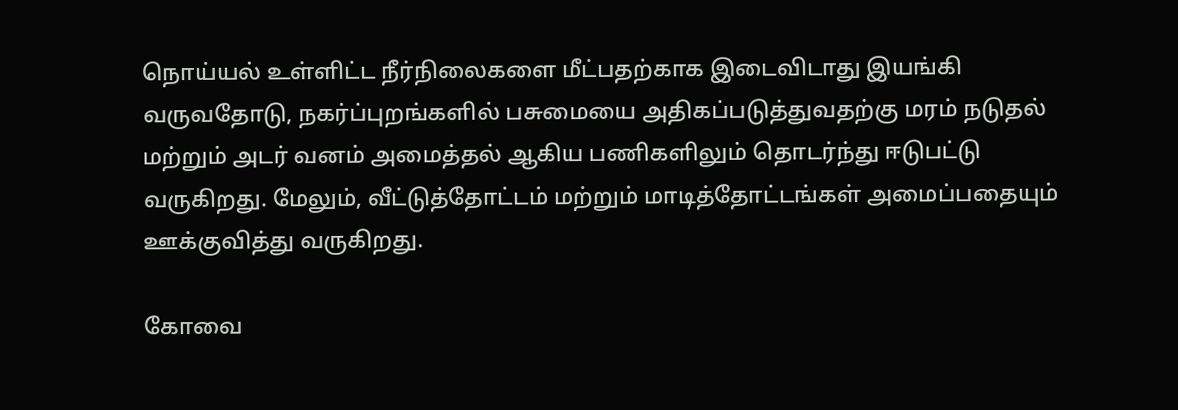நொய்யல் உள்ளிட்ட நீர்நிலைகளை மீட்பதற்காக இடைவிடாது இயங்கி வருவதோடு, நகர்ப்புறங்களில் பசுமையை அதிகப்படுத்துவதற்கு மரம் நடுதல் மற்றும் அடர் வனம் அமைத்தல் ஆகிய பணிகளிலும் தொடர்ந்து ஈடுபட்டு வருகிறது. மேலும், வீட்டுத்தோட்டம் மற்றும் மாடித்தோட்டங்கள் அமைப்பதையும் ஊக்குவித்து வருகிறது.

கோவை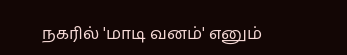நகரில் 'மாடி வனம்' எனும்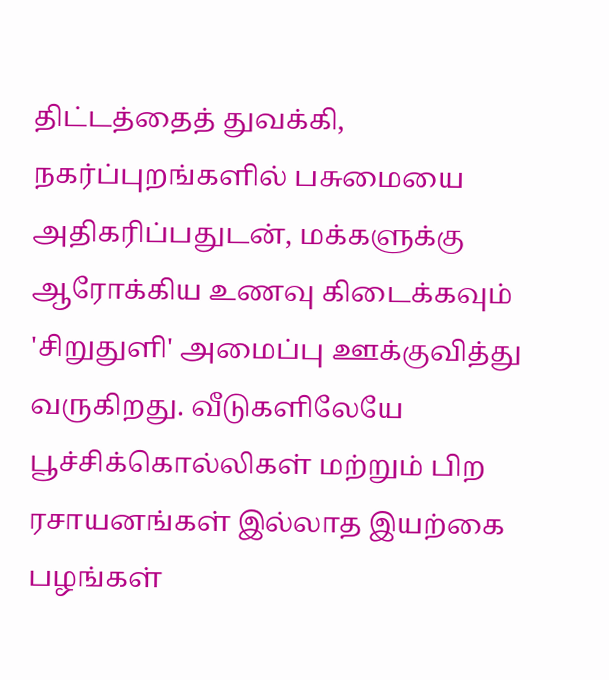திட்டத்தைத் துவக்கி, நகர்ப்புறங்களில் பசுமையை அதிகரிப்பதுடன், மக்களுக்கு ஆரோக்கிய உணவு கிடைக்கவும் 'சிறுதுளி' அமைப்பு ஊக்குவித்து வருகிறது. வீடுகளிலேயே பூச்சிக்கொல்லிகள் மற்றும் பிற ரசாயனங்கள் இல்லாத இயற்கை பழங்கள்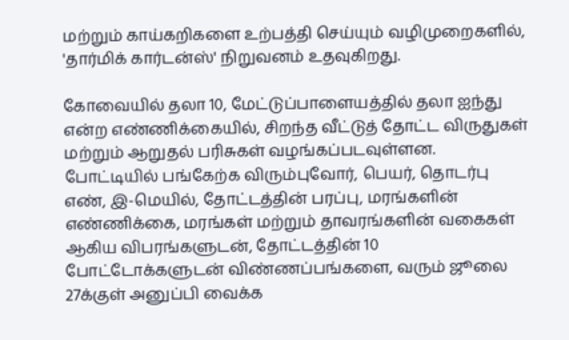மற்றும் காய்கறிகளை உற்பத்தி செய்யும் வழிமுறைகளில், 'தார்மிக் கார்டன்ஸ்' நிறுவனம் உதவுகிறது.

கோவையில் தலா 10, மேட்டுப்பாளையத்தில் தலா ஐந்து என்ற எண்ணிக்கையில், சிறந்த வீட்டுத் தோட்ட விருதுகள் மற்றும் ஆறுதல் பரிசுகள் வழங்கப்படவுள்ளன. போட்டியில் பங்கேற்க விரும்புவோர், பெயர், தொடர்பு எண், இ-மெயில், தோட்டத்தின் பரப்பு, மரங்களின் எண்ணிக்கை, மரங்கள் மற்றும் தாவரங்களின் வகைகள் ஆகிய விபரங்களுடன், தோட்டத்தின் 10 போட்டோக்களுடன் விண்ணப்பங்களை, வரும் ஜூலை 27க்குள் அனுப்பி வைக்க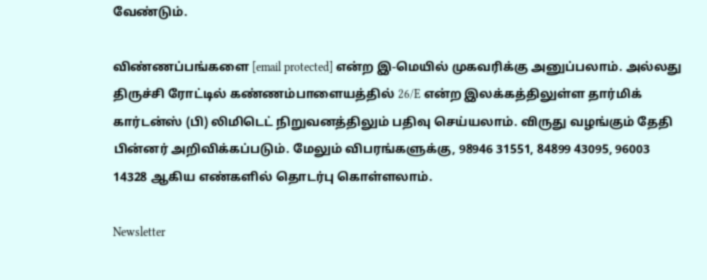வேண்டும்.

விண்ணப்பங்களை [email protected] என்ற இ-மெயில் முகவரிக்கு அனுப்பலாம். அல்லது திருச்சி ரோட்டில் கண்ணம்பாளையத்தில் 26/E என்ற இலக்கத்திலுள்ள தார்மிக் கார்டன்ஸ் (பி) லிமிடெட் நிறுவனத்திலும் பதிவு செய்யலாம். விருது வழங்கும் தேதி பின்னர் அறிவிக்கப்படும். மேலும் விபரங்களுக்கு, 98946 31551, 84899 43095, 96003 14328 ஆகிய எண்களில் தொடர்பு கொள்ளலாம்.

Newsletter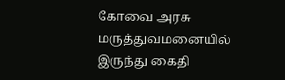கோவை அரசு மருத்துவமனையில் இருந்து கைதி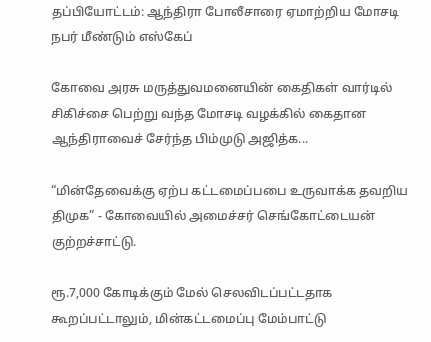தப்பியோட்டம்: ஆந்திரா போலீசாரை ஏமாற்றிய மோசடி நபர் மீண்டும் எஸ்கேப்

கோவை அரசு மருத்துவமனையின் கைதிகள் வார்டில் சிகிச்சை பெற்று வந்த மோசடி வழக்கில் கைதான ஆந்திராவைச் சேர்ந்த பிம்முடு அஜித்க...

“மின்தேவைக்கு ஏற்ப கட்டமைப்பபை உருவாக்க தவறிய திமுக” - கோவையில் அமைச்சர் செங்கோட்டையன் குற்றச்சாட்டு.

ரூ.7,000 கோடிக்கும் மேல் செலவிடப்பட்டதாக கூறப்பட்டாலும், மின்கட்டமைப்பு மேம்பாட்டு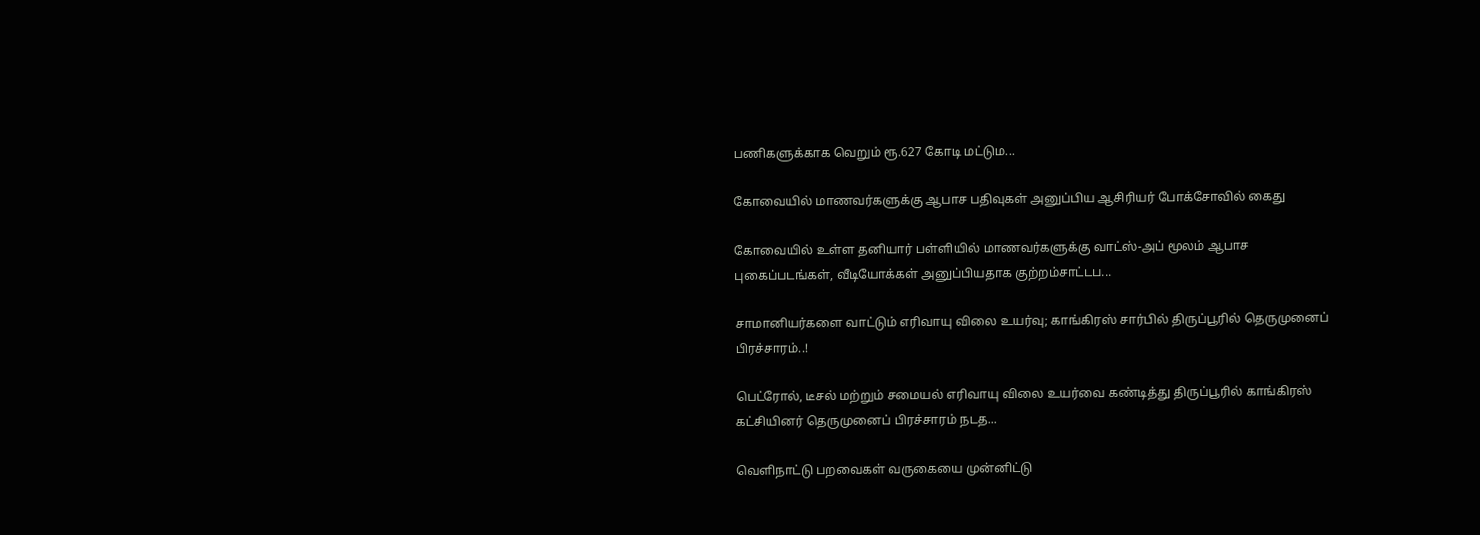பணிகளுக்காக வெறும் ரூ.627 கோடி மட்டும...

கோவையில் மாணவர்களுக்கு ஆபாச பதிவுகள் அனுப்பிய ஆசிரியர் போக்சோவில் கைது

கோவையில் உள்ள தனியார் பள்ளியில் மாணவர்களுக்கு வாட்ஸ்-அப் மூலம் ஆபாச புகைப்படங்கள், வீடியோக்கள் அனுப்பியதாக குற்றம்சாட்டப...

சாமானியர்களை வாட்டும் எரிவாயு விலை உயர்வு; காங்கிரஸ் சார்பில் திருப்பூரில் தெருமுனைப் பிரச்சாரம்..!

பெட்ரோல், டீசல் மற்றும் சமையல் எரிவாயு விலை உயர்வை கண்டித்து திருப்பூரில் காங்கிரஸ் கட்சியினர் தெருமுனைப் பிரச்சாரம் நடத...

வெளிநாட்டு பறவைகள் வருகையை முன்னிட்டு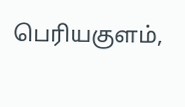பெரியகுளம்,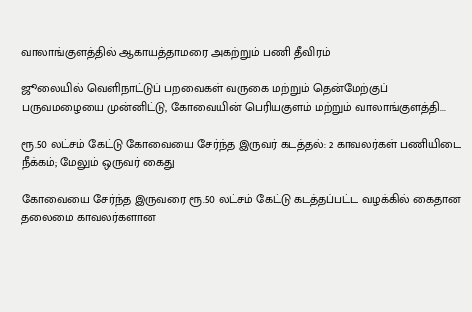வாலாங்குளத்தில் ஆகாயத்தாமரை அகற்றும் பணி தீவிரம்

ஜூலையில் வெளிநாட்டுப் பறவைகள் வருகை மற்றும் தென்மேற்குப் பருவமழையை முன்னிட்டு, கோவையின் பெரியகுளம் மற்றும் வாலாங்குளத்தி...

ரூ.50 லட்சம் கேட்டு கோவையை சேர்ந்த இருவர் கடத்தல்: 2 காவலர்கள் பணியிடை நீக்கம்; மேலும் ஒருவர் கைது

கோவையை சேர்ந்த இருவரை ரூ.50 லட்சம் கேட்டு கடத்தப்பட்ட வழக்கில் கைதான தலைமை காவலர்களான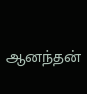ஆனந்தன்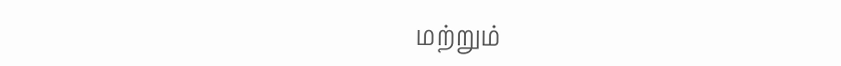மற்றும்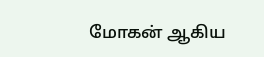மோகன் ஆகிய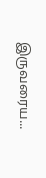இருவரைய...